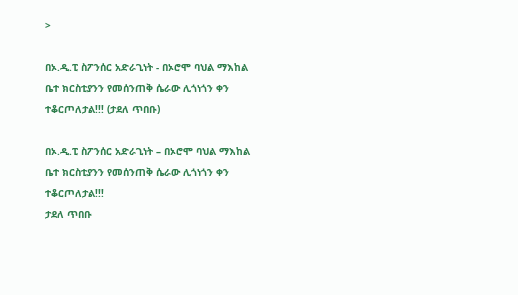>

በኦ.ዲ.ፒ ስፖንሰር አድራጊነት - በኦሮሞ ባህል ማእከል ቤተ ክርስቲያንን የመሰንጠቅ ሴራው ሊጎነጎን ቀን ተቆርጦለታል!!! (ታደለ ጥበቡ)

በኦ.ዲ.ፒ ስፖንሰር አድራጊነት – በኦሮሞ ባህል ማእከል ቤተ ክርስቲያንን የመሰንጠቅ ሴራው ሊጎነጎን ቀን ተቆርጦለታል!!!
ታደለ ጥበቡ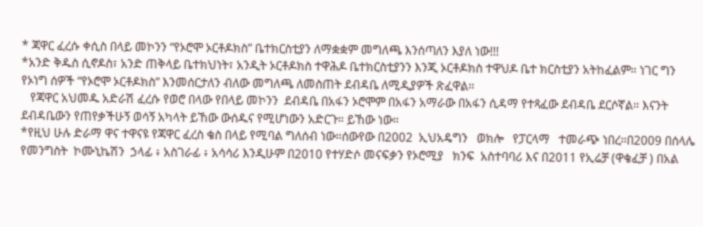* ጃዋር ፈረሱ ቀሲስ በላይ መኮንን “የኦሮሞ ኦርቶዶክስ” ቤተክርስቲያን ለማቋቋም መግለጫ እንሰጣለን እያለ ነው!!!
*አንድ ቅዱስ ሲኖዶስ፣ አንድ ጠቅላይ ቤተክህነት፣ አንዲት ኦርቶዶክስ ተዋሕዶ ቤተክርስቲያንን እንጂ ኦርቶዶክስ ተዋህዶ ቤተ ክርስቲያን አትከፈልም። ነገር ግን የኦነግ ሰዎች “የኦሮሞ ኦርቶዶክስ” እንመሰርታለን ብለው መግለጫ ለመስጠት ደብዳቤ ለሚዲያዎች ጽፈዋል።
   የጃዋር አህመዱ አድራሽ ፈረሱ የወሮ በላው የበላይ መኮንን  ደብዳቤ በአፋን ኦሮሞም በአፋን አማራው በአፋን ሲዳማ የተጻፈው ደብዳቤ ደርሶኛል። እናንት ደብዳቤውን የጠየቃችሁኝ ወሳኝ አካላት ይኸው ውሰዱና የሚሆነውን አድርጉ። ይኸው ነው።
*የዚህ ሁሉ ድራማ ዋና ተዋናዩ የጃዋር ፈረስ ቄስ በላይ የሚባል ግለሰብ ነው።ሰውየው በ2002  ኢህአዴግን   ወክሎ   የፓርላማ   ተመራጭ ነበረ።በ2009 በሰላሌ የመንግስት  ኮሙኒኬሽን  ኃላፊ ፥ አስገራፊ ፥ አሳሳሪ እንዲሁም በ2010 የተሃድሶ መናፍቃን የኦሮሚያ   ክንፍ  አስተባባሪ እና በ2011 የኢሬቻ (ዋቄፈቻ ) በአል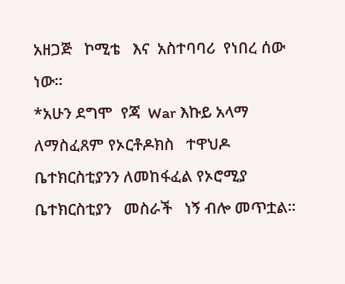አዘጋጅ   ኮሚቴ   እና  አስተባባሪ  የነበረ ሰው ነው።
*አሁን ደግሞ  የጃ  War እኩይ አላማ ለማስፈጸም የኦርቶዶክስ   ተዋህዶ  ቤተክርስቲያንን ለመከፋፈል የኦሮሚያ   ቤተክርስቲያን   መስራች   ነኝ ብሎ መጥቷል።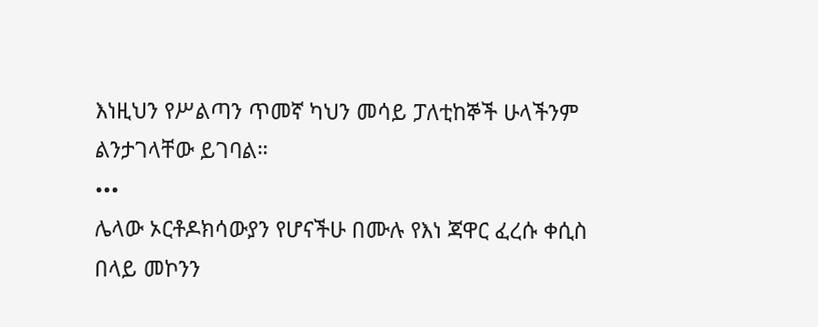እነዚህን የሥልጣን ጥመኛ ካህን መሳይ ፓለቲከኞች ሁላችንም ልንታገላቸው ይገባል።
•••
ሌላው ኦርቶዶክሳውያን የሆናችሁ በሙሉ የእነ ጃዋር ፈረሱ ቀሲስ በላይ መኮንን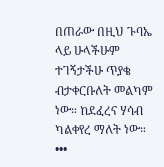በጠራው በዚህ ጉባኤ ላይ ሁላችሁም ተገኝታችሁ ጥያቄ ብታቀርቡለት መልካም ነው። ከደፈረና ሃሳብ ካልቀየረ ማለት ነው።
•••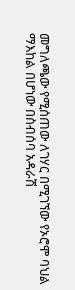መግለጫው የሚሰጠው ለገሃር በሚገኘው የኦሮሞ ባህል ማእከል በሆነው በስብሰባ አዳራሽ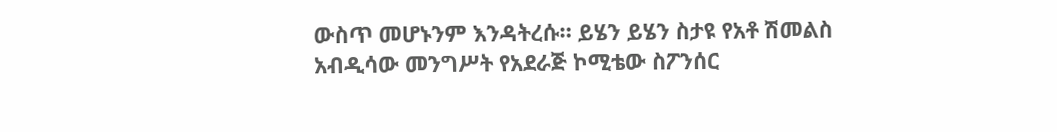ውስጥ መሆኑንም እንዳትረሱ። ይሄን ይሄን ስታዩ የአቶ ሽመልስ አብዲሳው መንግሥት የአደራጅ ኮሚቴው ስፖንሰር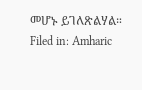መሆኑ ይገለጽልሃል።
Filed in: Amharic